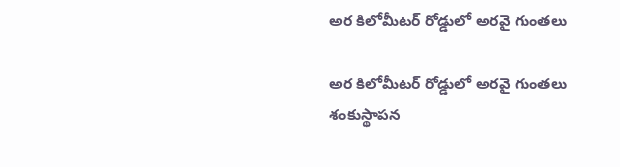అర కిలోమీటర్ రోడ్డులో అరవై గుంతలు

అర కిలోమీటర్ రోడ్డులో అరవై గుంతలు శంకుస్థాపన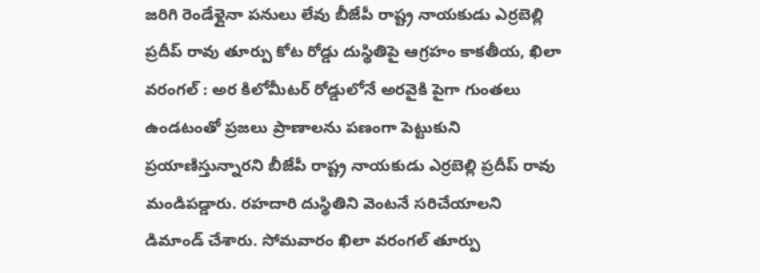జరిగి రెండేళ్లైనా పనులు లేవు బీజేపీ రాష్ట్ర నాయకుడు ఎర్రబెల్లి ప్రదీప్ రావు తూర్పు కోట రోడ్డు దుస్థితిపై ఆగ్రహం కాకతీయ, ఖిలా వరంగల్ : అర కిలోమీటర్ రోడ్డులోనే అరవైకి పైగా గుంతలు ఉండటంతో ప్రజలు ప్రాణాలను పణంగా పెట్టుకుని ప్రయాణిస్తున్నారని బీజేపీ రాష్ట్ర నాయకుడు ఎర్రబెల్లి ప్రదీప్ రావు మండిపడ్డారు. రహదారి దుస్థితిని వెంటనే సరిచేయాలని డిమాండ్ చేశారు. సోమవారం ఖిలా వరంగల్ తూర్పు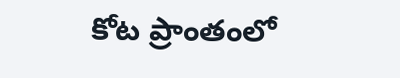కోట ప్రాంతంలో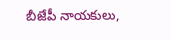బీజేపీ నాయకులు,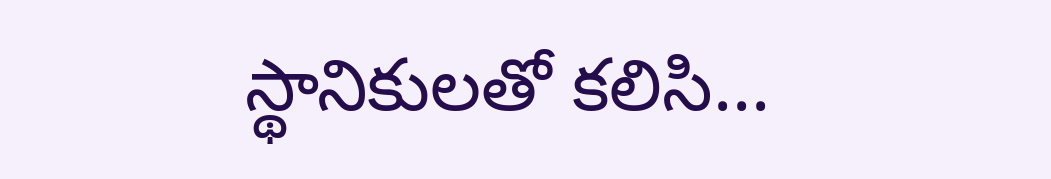స్థానికులతో కలిసి...